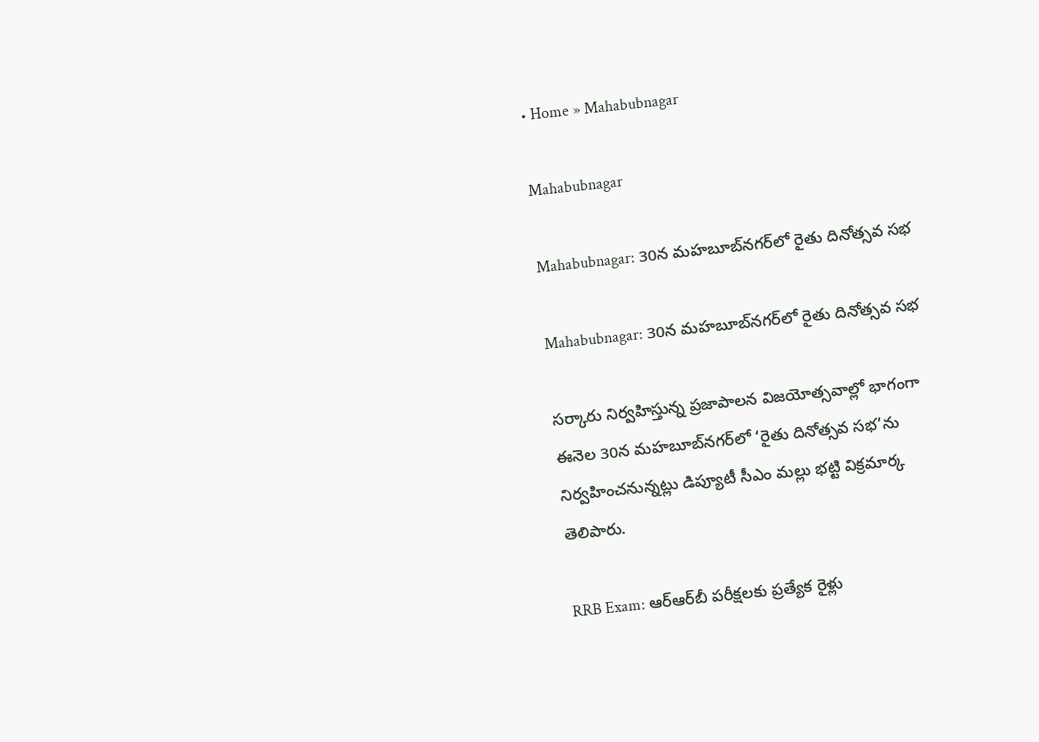• Home » Mahabubnagar

Mahabubnagar

Mahabubnagar: 30న మహబూబ్‌నగర్‌లో రైతు దినోత్సవ సభ

Mahabubnagar: 30న మహబూబ్‌నగర్‌లో రైతు దినోత్సవ సభ

సర్కారు నిర్వహిస్తున్న ప్రజాపాలన విజయోత్సవాల్లో భాగంగా ఈనెల 30న మహబూబ్‌నగర్‌లో ‘రైతు దినోత్సవ సభ’ను నిర్వహించనున్నట్లు డిప్యూటీ సీఎం మల్లు భట్టి విక్రమార్క తెలిపారు.

RRB Exam: ఆర్‌ఆర్‌బీ పరీక్షలకు ప్రత్యేక రైళ్లు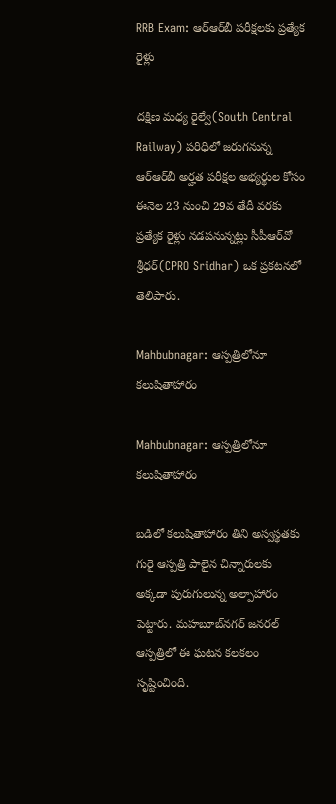RRB Exam: ఆర్‌ఆర్‌బీ పరీక్షలకు ప్రత్యేక రైళ్లు

దక్షిణ మధ్య రైల్వే(South Central Railway) పరిధిలో జరుగనున్న ఆర్‌ఆర్‌బీ అర్హత పరీక్షల అభ్యర్థుల కోసం ఈనెల 23 నుంచి 29వ తేదీ వరకు ప్రత్యేక రైళ్లు నడపనున్నట్లు సీపీఆర్‌వో శ్రీధర్‌(CPRO Sridhar) ఒక ప్రకటనలో తెలిపారు.

Mahbubnagar: ఆస్పత్రిలోనూ  కలుషితాహారం

Mahbubnagar: ఆస్పత్రిలోనూ కలుషితాహారం

బడిలో కలుషితాహారం తిని అస్వస్థతకు గురై ఆస్పత్రి పాలైన చిన్నారులకు అక్కడా పురుగులున్న అల్పాహారం పెట్టారు. మహబూబ్‌నగర్‌ జనరల్‌ ఆస్పత్రిలో ఈ ఘటన కలకలం సృష్టించింది.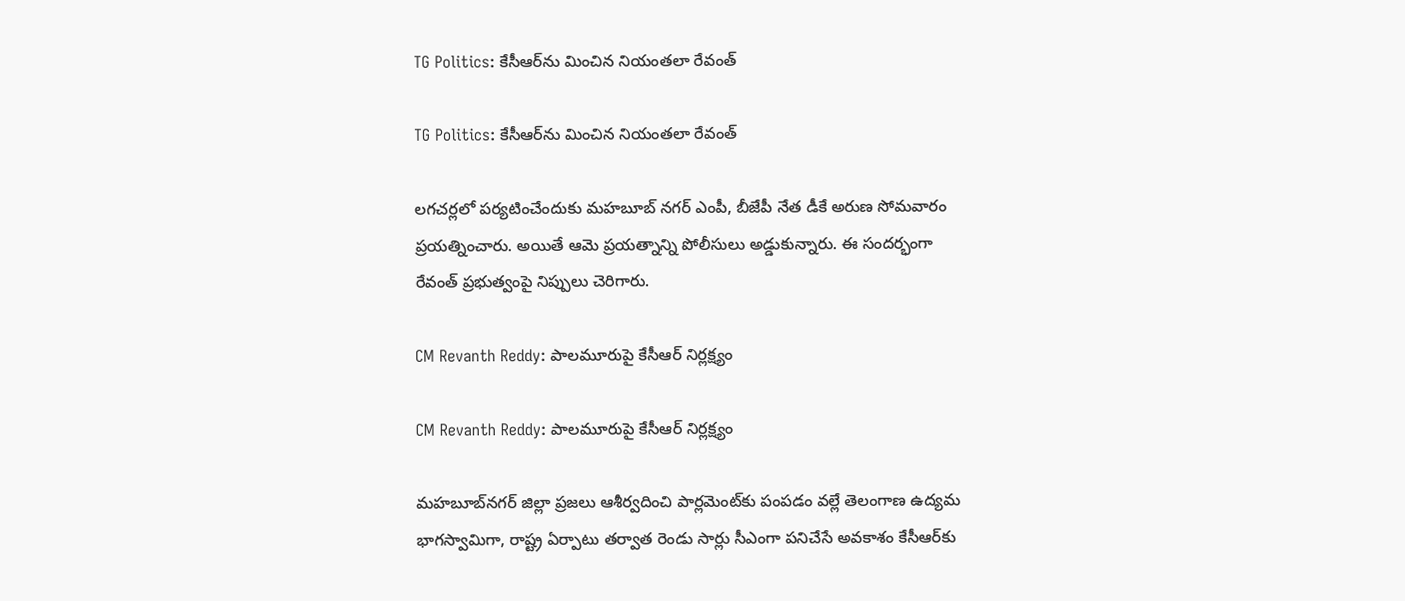TG Politics: కేసీఆర్‌ను మించిన నియంతలా రేవంత్

TG Politics: కేసీఆర్‌ను మించిన నియంతలా రేవంత్

లగచర్లలో పర్యటించేందుకు మహబూబ్ నగర్ ఎంపీ, బీజేపీ నేత డీకే అరుణ సోమవారం ప్రయత్నించారు. అయితే ఆమె ప్రయత్నాన్ని పోలీసులు అడ్డుకున్నారు. ఈ సందర్భంగా రేవంత్ ప్రభుత్వంపై నిప్పులు చెరిగారు.

CM Revanth Reddy: పాలమూరుపై కేసీఆర్‌ నిర్లక్ష్యం

CM Revanth Reddy: పాలమూరుపై కేసీఆర్‌ నిర్లక్ష్యం

మహబూబ్‌నగర్‌ జిల్లా ప్రజలు ఆశీర్వదించి పార్లమెంట్‌కు పంపడం వల్లే తెలంగాణ ఉద్యమ భాగస్వామిగా, రాష్ట్ర ఏర్పాటు తర్వాత రెండు సార్లు సీఎంగా పనిచేసే అవకాశం కేసీఆర్‌కు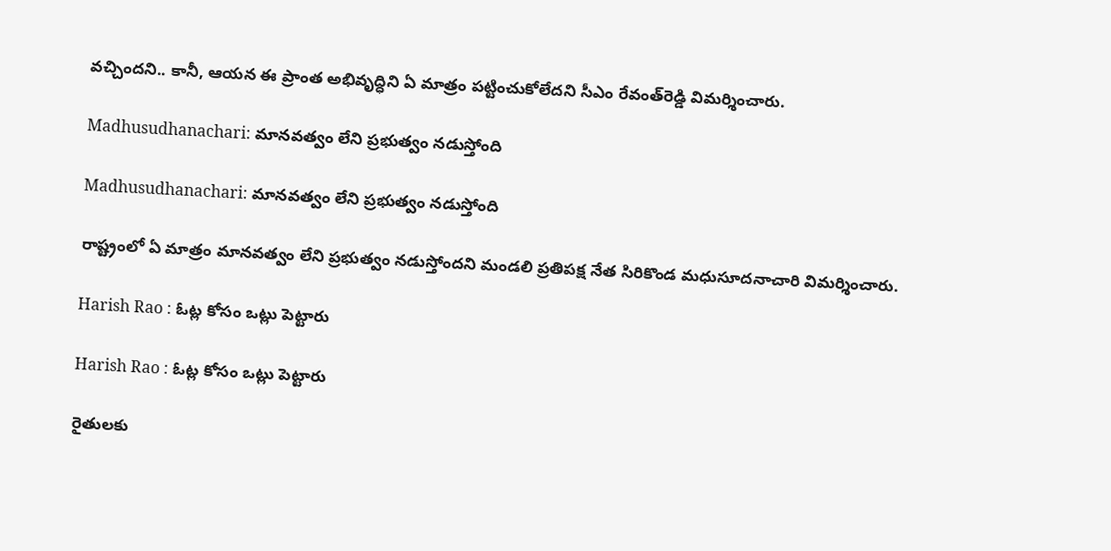వచ్చిందని.. కానీ, ఆయన ఈ ప్రాంత అభివృద్ధిని ఏ మాత్రం పట్టించుకోలేదని సీఎం రేవంత్‌రెడ్డి విమర్శించారు.

Madhusudhanachari: మానవత్వం లేని ప్రభుత్వం నడుస్తోంది

Madhusudhanachari: మానవత్వం లేని ప్రభుత్వం నడుస్తోంది

రాష్ట్రంలో ఏ మాత్రం మానవత్వం లేని ప్రభుత్వం నడుస్తోందని మండలి ప్రతిపక్ష నేత సిరికొండ మధుసూదనాచారి విమర్శించారు.

Harish Rao : ఓట్ల కోసం ఒట్లు పెట్టారు

Harish Rao : ఓట్ల కోసం ఒట్లు పెట్టారు

రైతులకు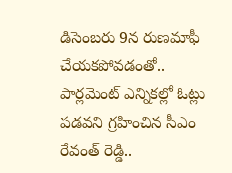డిసెంబరు 9న రుణమాఫీ చేయకపోవడంతో.. పార్లమెంట్‌ ఎన్నికల్లో ఓట్లు పడవని గ్రహించిన సీఎం రేవంత్‌ రెడ్డి..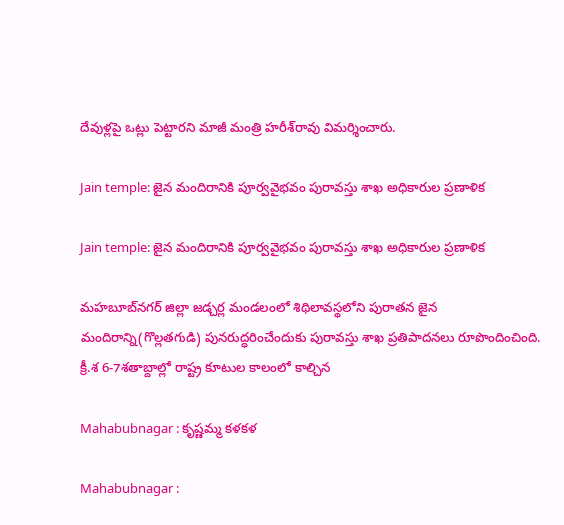దేవుళ్లపై ఒట్లు పెట్టారని మాజీ మంత్రి హరీశ్‌రావు విమర్శించారు.

Jain temple: జైన మందిరానికి పూర్వవైభవం పురావస్తు శాఖ అధికారుల ప్రణాళిక

Jain temple: జైన మందిరానికి పూర్వవైభవం పురావస్తు శాఖ అధికారుల ప్రణాళిక

మహబూబ్‌నగర్‌ జిల్లా జడ్చర్ల మండలంలో శిథిలావస్థలోని పురాతన జైన మందిరాన్ని(గొల్లతగుడి) పునరుద్ధరించేందుకు పురావస్తు శాఖ ప్రతిపాదనలు రూపొందించింది. క్రీ.శ 6-7శతాబ్దాల్లో రాష్ట్ర కూటుల కాలంలో కాల్చిన

Mahabubnagar : కృష్ణమ్మ కళకళ

Mahabubnagar :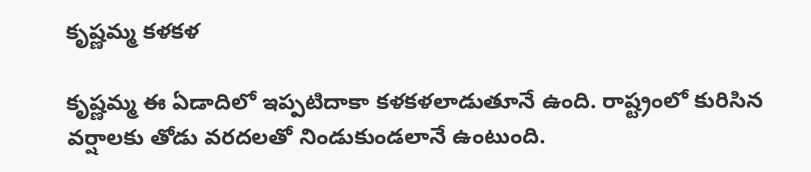కృష్ణమ్మ కళకళ

కృష్ణమ్మ ఈ ఏడాదిలో ఇప్పటిదాకా కళకళలాడుతూనే ఉంది. రాష్ట్రంలో కురిసిన వర్షాలకు తోడు వరదలతో నిండుకుండలానే ఉంటుంది.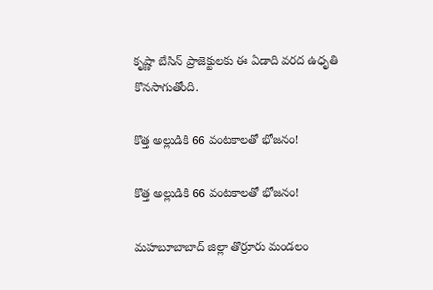కృష్ణా బేసిన్‌ ప్రాజెక్టులకు ఈ ఏడాది వరద ఉధృతి కొనసాగుతోంది.

కొత్త అల్లుడికి 66 వంటకాలతో భోజనం!

కొత్త అల్లుడికి 66 వంటకాలతో భోజనం!

మహబూబాబాద్‌ జిల్లా తొర్రూరు మండలం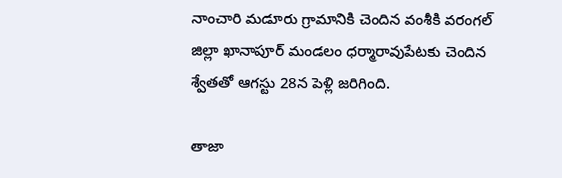నాంచారి మడూరు గ్రామానికి చెందిన వంశీకి వరంగల్‌ జిల్లా ఖానాపూర్‌ మండలం ధర్మారావుపేటకు చెందిన శ్వేతతో ఆగస్టు 28న పెళ్లి జరిగింది.

తాజా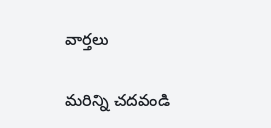వార్తలు

మరిన్ని చదవండి